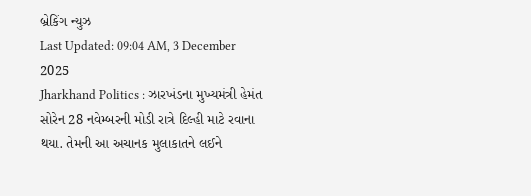બ્રેકિંગ ન્યુઝ
Last Updated: 09:04 AM, 3 December 2025
Jharkhand Politics : ઝારખંડના મુખ્યમંત્રી હેમંત સોરેન 28 નવેમ્બરની મોડી રાત્રે દિલ્હી માટે રવાના થયા. તેમની આ અચાનક મુલાકાતને લઈને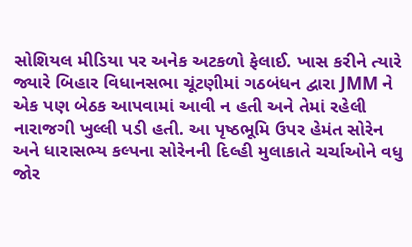સોશિયલ મીડિયા પર અનેક અટકળો ફેલાઈ. ખાસ કરીને ત્યારે જ્યારે બિહાર વિધાનસભા ચૂંટણીમાં ગઠબંધન દ્વારા JMM ને એક પણ બેઠક આપવામાં આવી ન હતી અને તેમાં રહેલી નારાજગી ખુલ્લી પડી હતી. આ પૃષ્ઠભૂમિ ઉપર હેમંત સોરેન અને ધારાસભ્ય કલ્પના સોરેનની દિલ્હી મુલાકાતે ચર્ચાઓને વધુ જોર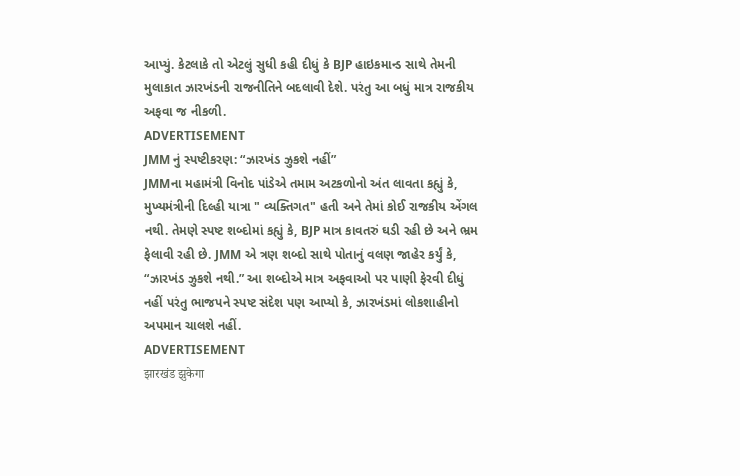આપ્યું. કેટલાકે તો એટલું સુધી કહી દીધું કે BJP હાઇકમાન્ડ સાથે તેમની મુલાકાત ઝારખંડની રાજનીતિને બદલાવી દેશે. પરંતુ આ બધું માત્ર રાજકીય અફવા જ નીકળી.
ADVERTISEMENT
JMM નું સ્પષ્ટીકરણ: “ઝારખંડ ઝુકશે નહીં”
JMMના મહામંત્રી વિનોદ પાંડેએ તમામ અટકળોનો અંત લાવતા કહ્યું કે, મુખ્યમંત્રીની દિલ્હી યાત્રા " વ્યક્તિગત" હતી અને તેમાં કોઈ રાજકીય એંગલ નથી. તેમણે સ્પષ્ટ શબ્દોમાં કહ્યું કે, BJP માત્ર કાવતરું ઘડી રહી છે અને ભ્રમ ફેલાવી રહી છે. JMM એ ત્રણ શબ્દો સાથે પોતાનું વલણ જાહેર કર્યું કે, “ઝારખંડ ઝુકશે નથી.” આ શબ્દોએ માત્ર અફવાઓ પર પાણી ફેરવી દીધું નહીં પરંતુ ભાજપને સ્પષ્ટ સંદેશ પણ આપ્યો કે, ઝારખંડમાં લોકશાહીનો અપમાન ચાલશે નહીં.
ADVERTISEMENT
झारखंड झुकेगा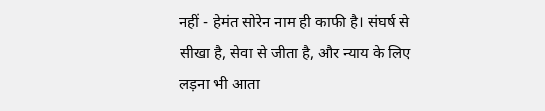नहीं - हेमंत सोरेन नाम ही काफी है। संघर्ष से सीखा है, सेवा से जीता है, और न्याय के लिए लड़ना भी आता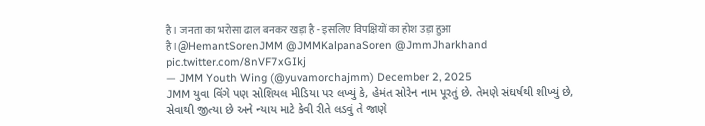है। जनता का भरोसा ढाल बनकर खड़ा है - इसलिए विपक्षियों का होश उड़ा हुआ है।@HemantSorenJMM @JMMKalpanaSoren @JmmJharkhand pic.twitter.com/8nVF7xGIkj
— JMM Youth Wing (@yuvamorchajmm) December 2, 2025
JMM યુવા વિંગે પણ સોશિયલ મીડિયા પર લખ્યું કે, હેમંત સોરેન નામ પૂરતું છે. તેમણે સંઘર્ષથી શીખ્યું છે, સેવાથી જીત્યા છે અને ન્યાય માટે કેવી રીતે લડવું તે જાણે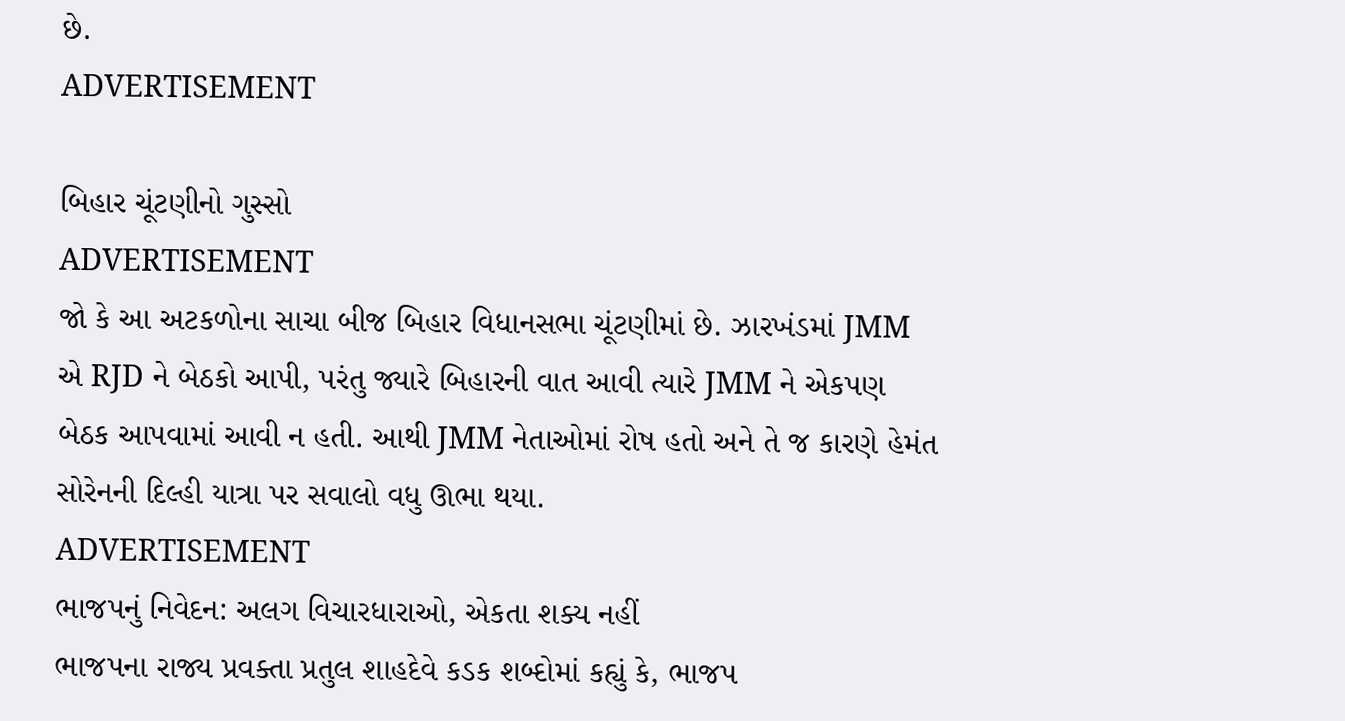છે.
ADVERTISEMENT

બિહાર ચૂંટણીનો ગુસ્સો
ADVERTISEMENT
જો કે આ અટકળોના સાચા બીજ બિહાર વિધાનસભા ચૂંટણીમાં છે. ઝારખંડમાં JMM એ RJD ને બેઠકો આપી, પરંતુ જ્યારે બિહારની વાત આવી ત્યારે JMM ને એકપણ બેઠક આપવામાં આવી ન હતી. આથી JMM નેતાઓમાં રોષ હતો અને તે જ કારણે હેમંત સોરેનની દિલ્હી યાત્રા પર સવાલો વધુ ઊભા થયા.
ADVERTISEMENT
ભાજપનું નિવેદન: અલગ વિચારધારાઓ, એકતા શક્ય નહીં
ભાજપના રાજ્ય પ્રવક્તા પ્રતુલ શાહદેવે કડક શબ્દોમાં કહ્યું કે, ભાજપ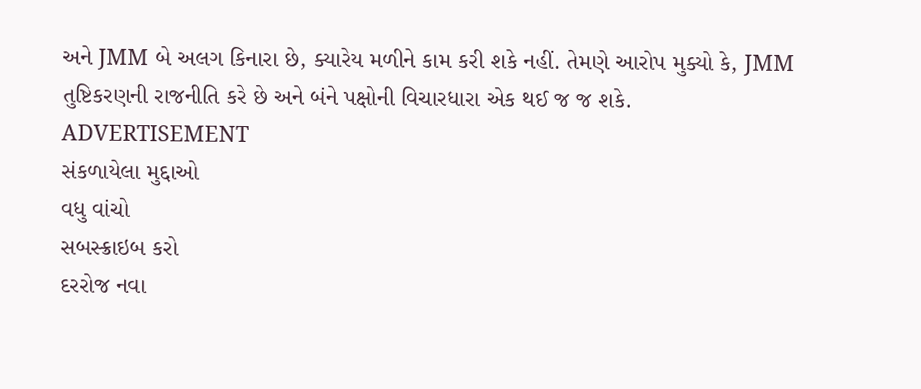અને JMM બે અલગ કિનારા છે, ક્યારેય મળીને કામ કરી શકે નહીં. તેમણે આરોપ મુક્યો કે, JMM તુષ્ટિકરણની રાજનીતિ કરે છે અને બંને પક્ષોની વિચારધારા એક થઈ જ જ શકે.
ADVERTISEMENT
સંકળાયેલા મુદ્દાઓ
વધુ વાંચો
સબસ્ક્રાઇબ કરો
દરરોજ નવા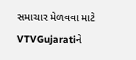સમાચાર મેળવવા માટે VTVGujaratiને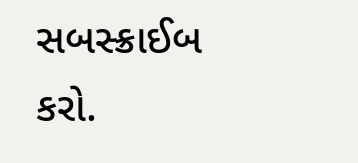સબસ્ક્રાઈબ કરો.